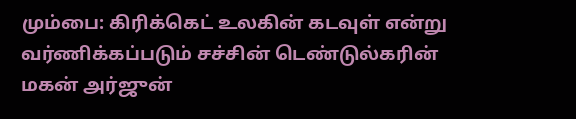மும்பை: கிரிக்கெட் உலகின் கடவுள் என்று வர்ணிக்கப்படும் சச்சின் டெண்டுல்கரின் மகன் அர்ஜுன்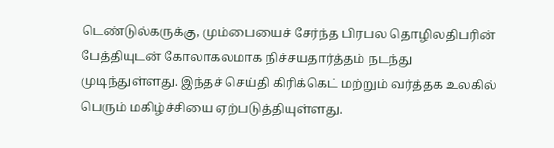டெண்டுல்கருக்கு, மும்பையைச் சேர்ந்த பிரபல தொழிலதிபரின் பேத்தியுடன் கோலாகலமாக நிச்சயதார்த்தம் நடந்து முடிந்துள்ளது. இந்தச் செய்தி கிரிக்கெட் மற்றும் வர்த்தக உலகில் பெரும் மகிழ்ச்சியை ஏற்படுத்தியுள்ளது.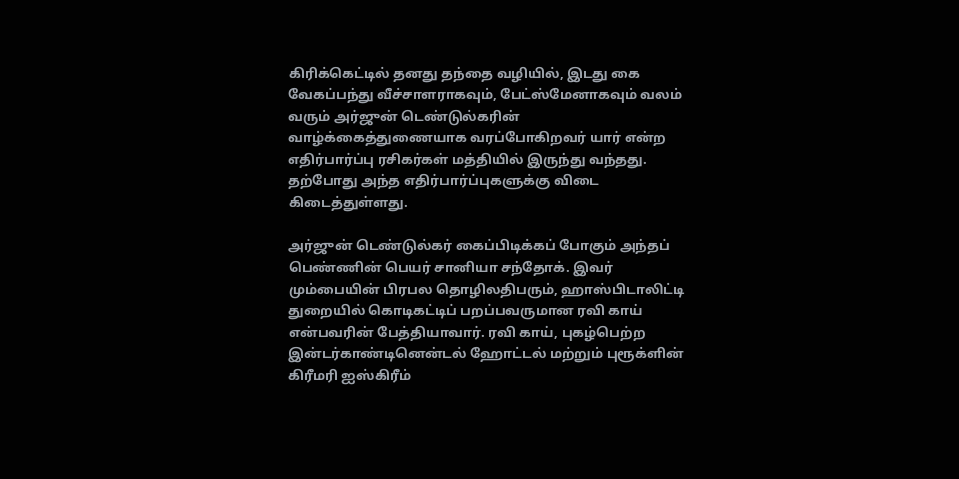கிரிக்கெட்டில் தனது தந்தை வழியில், இடது கை வேகப்பந்து வீச்சாளராகவும், பேட்ஸ்மேனாகவும் வலம் வரும் அர்ஜுன் டெண்டுல்கரின் வாழ்க்கைத்துணையாக வரப்போகிறவர் யார் என்ற எதிர்பார்ப்பு ரசிகர்கள் மத்தியில் இருந்து வந்தது. தற்போது அந்த எதிர்பார்ப்புகளுக்கு விடை கிடைத்துள்ளது.

அர்ஜுன் டெண்டுல்கர் கைப்பிடிக்கப் போகும் அந்தப் பெண்ணின் பெயர் சானியா சந்தோக். இவர் மும்பையின் பிரபல தொழிலதிபரும், ஹாஸ்பிடாலிட்டி துறையில் கொடிகட்டிப் பறப்பவருமான ரவி காய் என்பவரின் பேத்தியாவார். ரவி காய், புகழ்பெற்ற இன்டர்காண்டினென்டல் ஹோட்டல் மற்றும் புரூக்ளின் கிரீமரி ஐஸ்கிரீம்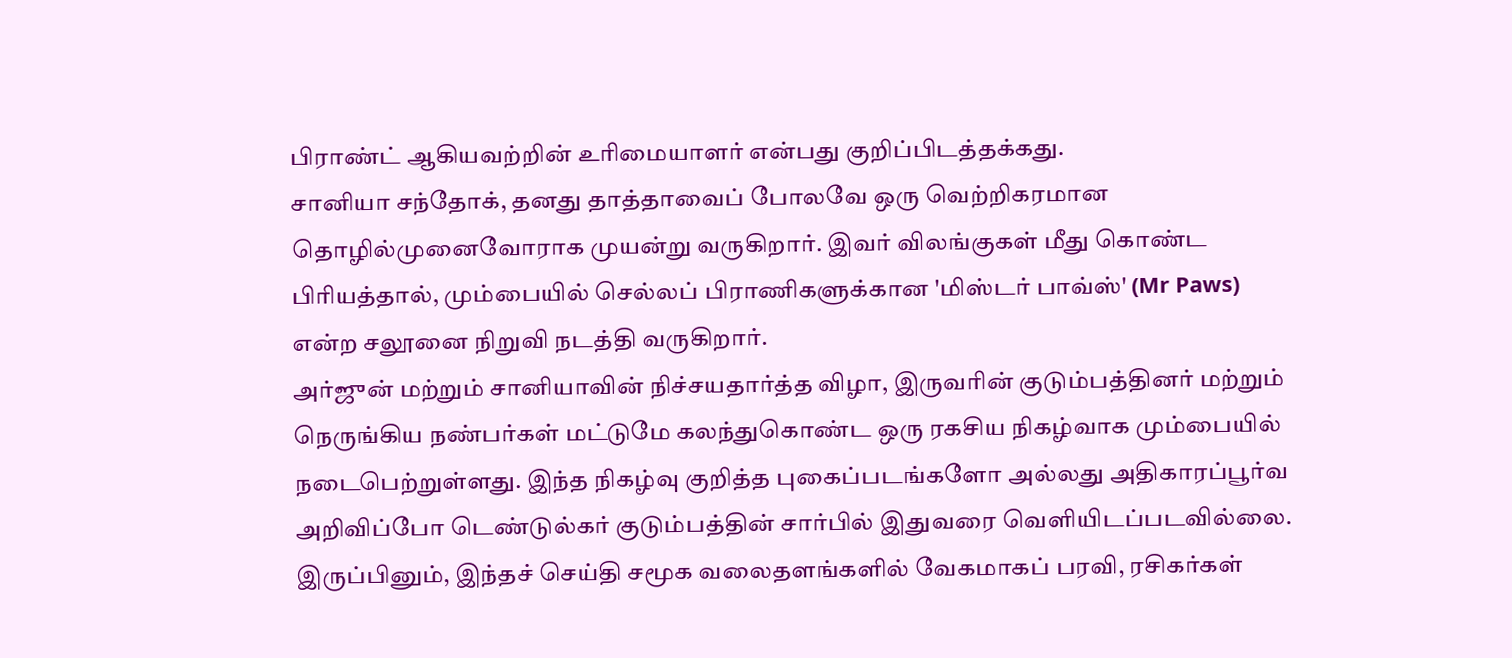பிராண்ட் ஆகியவற்றின் உரிமையாளர் என்பது குறிப்பிடத்தக்கது.
சானியா சந்தோக், தனது தாத்தாவைப் போலவே ஒரு வெற்றிகரமான தொழில்முனைவோராக முயன்று வருகிறார். இவர் விலங்குகள் மீது கொண்ட பிரியத்தால், மும்பையில் செல்லப் பிராணிகளுக்கான 'மிஸ்டர் பாவ்ஸ்' (Mr Paws) என்ற சலூனை நிறுவி நடத்தி வருகிறார்.
அர்ஜுன் மற்றும் சானியாவின் நிச்சயதார்த்த விழா, இருவரின் குடும்பத்தினர் மற்றும் நெருங்கிய நண்பர்கள் மட்டுமே கலந்துகொண்ட ஒரு ரகசிய நிகழ்வாக மும்பையில் நடைபெற்றுள்ளது. இந்த நிகழ்வு குறித்த புகைப்படங்களோ அல்லது அதிகாரப்பூர்வ அறிவிப்போ டெண்டுல்கர் குடும்பத்தின் சார்பில் இதுவரை வெளியிடப்படவில்லை.
இருப்பினும், இந்தச் செய்தி சமூக வலைதளங்களில் வேகமாகப் பரவி, ரசிகர்கள்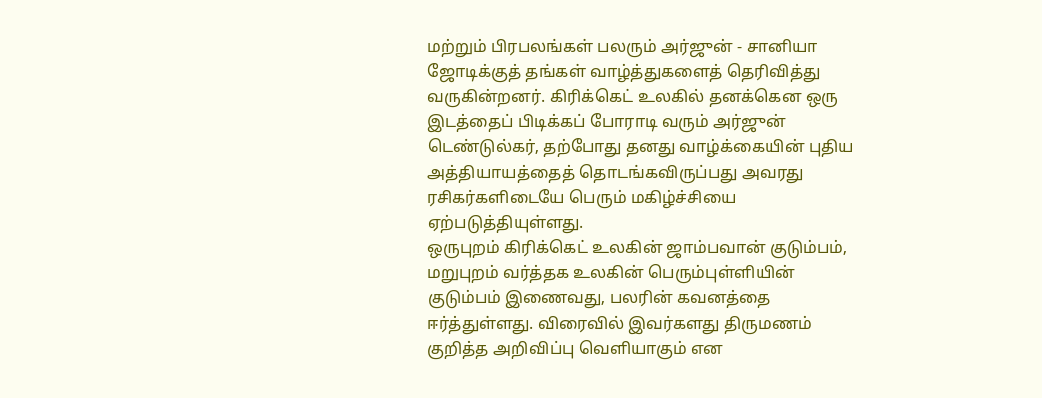மற்றும் பிரபலங்கள் பலரும் அர்ஜுன் - சானியா ஜோடிக்குத் தங்கள் வாழ்த்துகளைத் தெரிவித்து வருகின்றனர். கிரிக்கெட் உலகில் தனக்கென ஒரு இடத்தைப் பிடிக்கப் போராடி வரும் அர்ஜுன் டெண்டுல்கர், தற்போது தனது வாழ்க்கையின் புதிய அத்தியாயத்தைத் தொடங்கவிருப்பது அவரது ரசிகர்களிடையே பெரும் மகிழ்ச்சியை ஏற்படுத்தியுள்ளது.
ஒருபுறம் கிரிக்கெட் உலகின் ஜாம்பவான் குடும்பம், மறுபுறம் வர்த்தக உலகின் பெரும்புள்ளியின் குடும்பம் இணைவது, பலரின் கவனத்தை ஈர்த்துள்ளது. விரைவில் இவர்களது திருமணம் குறித்த அறிவிப்பு வெளியாகும் என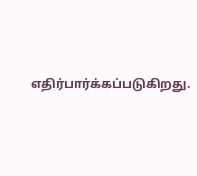எதிர்பார்க்கப்படுகிறது.